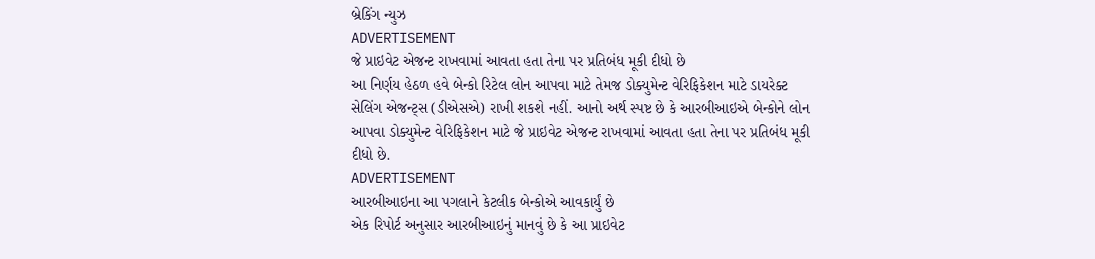બ્રેકિંગ ન્યુઝ
ADVERTISEMENT
જે પ્રાઇવેટ એજન્ટ રાખવામાં આવતા હતા તેના પર પ્રતિબંધ મૂકી દીધો છે
આ નિર્ણય હેઠળ હવે બેન્કો રિટેલ લોન આપવા માટે તેમજ ડોક્યુમેન્ટ વેરિફિકેશન માટે ડાયરેક્ટ સેલિંગ એજન્ટ્સ (ડીએસએ) રાખી શકશે નહીં. આનો અર્થ સ્પષ્ટ છે કે આરબીઆઇએ બેન્કોને લોન આપવા ડોક્યુમેન્ટ વેરિફિકેશન માટે જે પ્રાઇવેટ એજન્ટ રાખવામાં આવતા હતા તેના પર પ્રતિબંધ મૂકી દીધો છે.
ADVERTISEMENT
આરબીઆઇના આ પગલાને કેટલીક બેન્કોએ આવકાર્યું છે
એક રિપોર્ટ અનુસાર આરબીઆઇનું માનવું છે કે આ પ્રાઇવેટ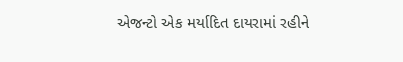એજન્ટો એક મર્યાદિત દાયરામાં રહીને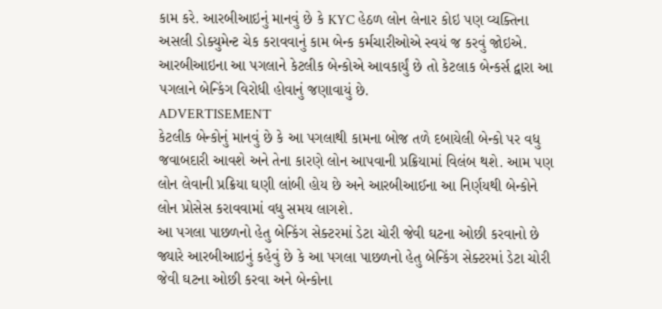કામ કરે. આરબીઆઇનું માનવું છે કે KYC હેઠળ લોન લેનાર કોઇ પણ વ્યક્તિના અસલી ડોક્યુમેન્ટ ચેક કરાવવાનું કામ બેન્ક કર્મચારીઓએ સ્વયં જ કરવું જોઇએ. આરબીઆઇના આ પગલાને કેટલીક બેન્કોએ આવકાર્યું છે તો કેટલાક બેન્કર્સ દ્વારા આ પગલાને બેન્કિંગ વિરોધી હોવાનું જણાવાયું છે.
ADVERTISEMENT
કેટલીક બેન્કોનું માનવું છે કે આ પગલાથી કામના બોજ તળે દબાયેલી બેન્કો પર વધુ જવાબદારી આવશે અને તેના કારણે લોન આપવાની પ્રક્રિયામાં વિલંબ થશે. આમ પણ લોન લેવાની પ્રક્રિયા ઘણી લાંબી હોય છે અને આરબીઆઈના આ નિર્ણયથી બેન્કોને લોન પ્રોસેસ કરાવવામાં વધુ સમય લાગશે.
આ પગલા પાછળનો હેતુ બેન્કિંગ સેક્ટરમાં ડેટા ચોરી જેવી ઘટના ઓછી કરવાનો છે
જ્યારે આરબીઆઇનું કહેવું છે કે આ પગલા પાછળનો હેતુ બેન્કિંગ સેક્ટરમાં ડેટા ચોરી જેવી ઘટના ઓછી કરવા અને બેન્કોના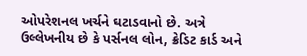ઓપરેશનલ ખર્ચને ઘટાડવાનો છે. અત્રે ઉલ્લેખનીય છે કે પર્સનલ લોન, ક્રેડિટ કાર્ડ અને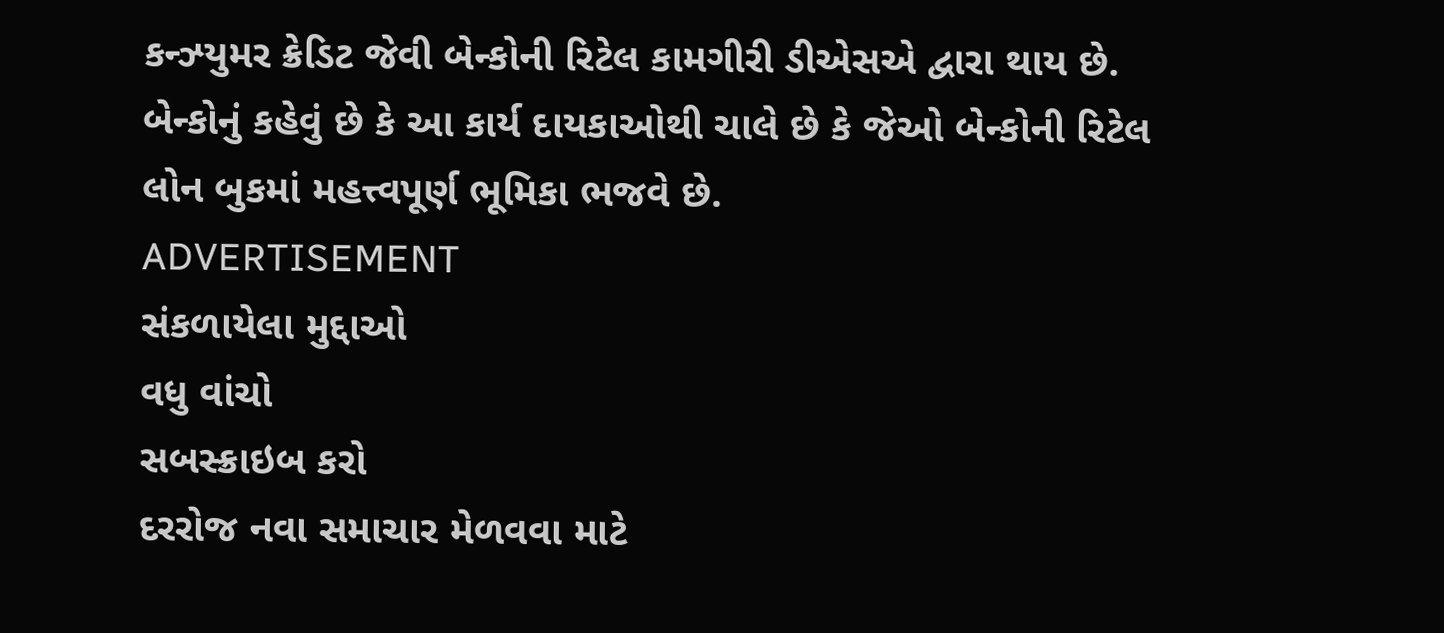કન્ઝ્યુમર ક્રેડિટ જેવી બેન્કોની રિટેલ કામગીરી ડીએસએ દ્વારા થાય છે. બેન્કોનું કહેવું છે કે આ કાર્ય દાયકાઓથી ચાલે છે કે જેઓ બેન્કોની રિટેલ લોન બુકમાં મહત્ત્વપૂર્ણ ભૂમિકા ભજવે છે.
ADVERTISEMENT
સંકળાયેલા મુદ્દાઓ
વધુ વાંચો
સબસ્ક્રાઇબ કરો
દરરોજ નવા સમાચાર મેળવવા માટે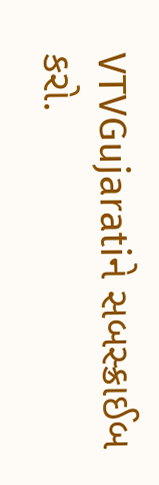VTVGujaratiને સબસ્ક્રાઈબ કરો.